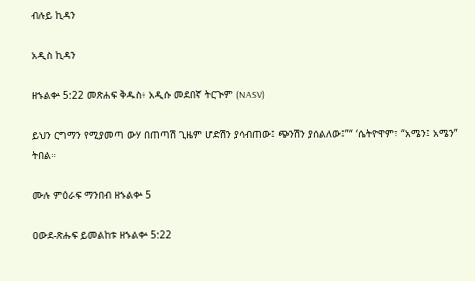ብሉይ ኪዳን

አዲስ ኪዳን

ዘኁልቍ 5:22 መጽሐፍ ቅዱስ፥ አዲሱ መደበኛ ትርጒም (NASV)

ይህን ርግማን የሚያመጣ ውሃ በጠጣሽ ጊዜም ሆድሽን ያሳብጠው፤ ጭንሽን ያሰልለው፤”“ ‘ሴትዮዋም፣ “አሜን፤ አሜን” ትበል።

ሙሉ ምዕራፍ ማንበብ ዘኁልቍ 5

ዐውደ-ጽሑፍ ይመልከቱ ዘኁልቍ 5:22